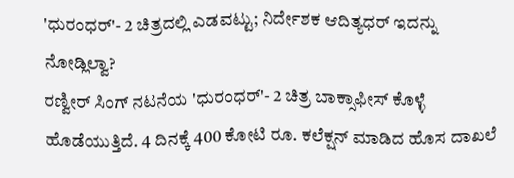'ಧುರಂಧರ್'- 2 ಚಿತ್ರದಲ್ಲಿ ಎಡವಟ್ಟು; ನಿರ್ದೇಶಕ ಆದಿತ್ಯಧರ್ ಇದನ್ನು ನೋಡ್ಲಿಲ್ವಾ?
ರಣ್ವೀರ್ ಸಿಂಗ್ ನಟನೆಯ 'ಧುರಂಧರ್'- 2 ಚಿತ್ರ ಬಾಕ್ಸಾಫೀಸ್ ಕೊಳ್ಳೆ ಹೊಡೆಯುತ್ತಿದೆ. 4 ದಿನಕ್ಕೆ 400 ಕೋಟಿ ರೂ. ಕಲೆಕ್ಷನ್ ಮಾಡಿದ ಹೊಸ ದಾಖಲೆ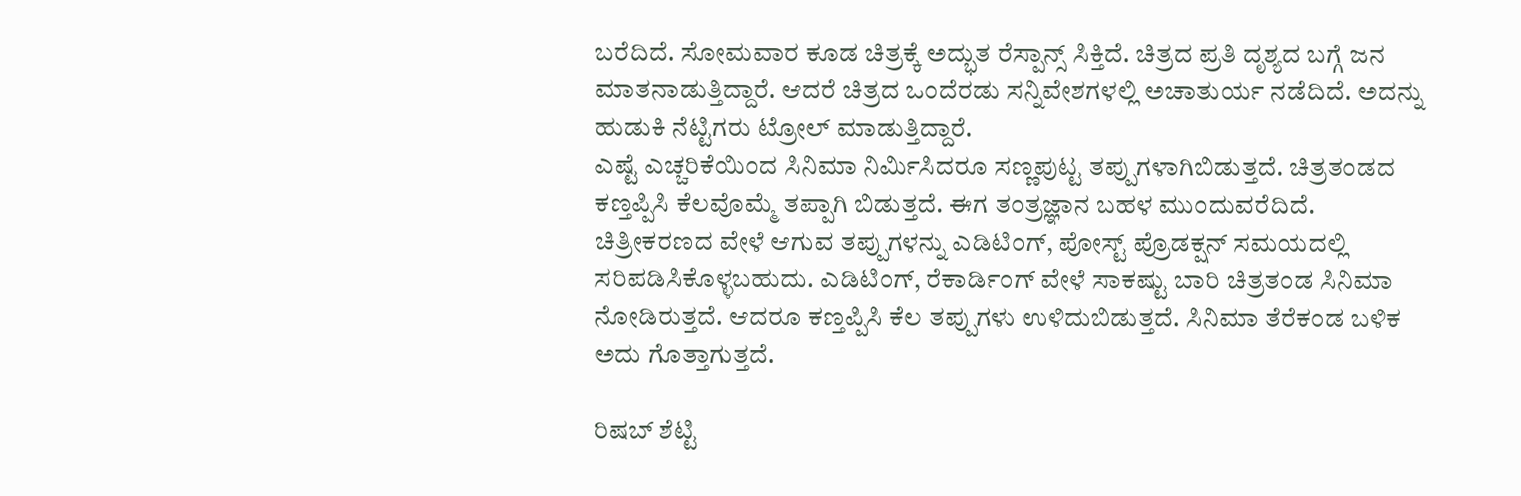ಬರೆದಿದೆ. ಸೋಮವಾರ ಕೂಡ ಚಿತ್ರಕ್ಕೆ ಅದ್ಭುತ ರೆಸ್ಪಾನ್ಸ್ ಸಿಕ್ತಿದೆ. ಚಿತ್ರದ ಪ್ರತಿ ದೃಶ್ಯದ ಬಗ್ಗೆ ಜನ ಮಾತನಾಡುತ್ತಿದ್ದಾರೆ. ಆದರೆ ಚಿತ್ರದ ಒಂದೆರಡು ಸನ್ನಿವೇಶಗಳಲ್ಲಿ ಅಚಾತುರ್ಯ ನಡೆದಿದೆ. ಅದನ್ನು ಹುಡುಕಿ ನೆಟ್ಟಿಗರು ಟ್ರೋಲ್ ಮಾಡುತ್ತಿದ್ದಾರೆ.
ಎಷ್ಟೆ ಎಚ್ಚರಿಕೆಯಿಂದ ಸಿನಿಮಾ ನಿರ್ಮಿಸಿದರೂ ಸಣ್ಣಪುಟ್ಟ ತಪ್ಪುಗಳಾಗಿಬಿಡುತ್ತದೆ. ಚಿತ್ರತಂಡದ ಕಣ್ತಪ್ಪಿಸಿ ಕೆಲವೊಮ್ಮೆ ತಪ್ಪಾಗಿ ಬಿಡುತ್ತದೆ. ಈಗ ತಂತ್ರಜ್ಞಾನ ಬಹಳ ಮುಂದುವರೆದಿದೆ. ಚಿತ್ರೀಕರಣದ ವೇಳೆ ಆಗುವ ತಪ್ಪುಗಳನ್ನು ಎಡಿಟಿಂಗ್, ಪೋಸ್ಟ್ ಪ್ರೊಡಕ್ಷನ್ ಸಮಯದಲ್ಲಿ ಸರಿಪಡಿಸಿಕೊಳ್ಳಬಹುದು. ಎಡಿಟಿಂಗ್, ರೆಕಾರ್ಡಿಂಗ್ ವೇಳೆ ಸಾಕಷ್ಟು ಬಾರಿ ಚಿತ್ರತಂಡ ಸಿನಿಮಾ ನೋಡಿರುತ್ತದೆ. ಆದರೂ ಕಣ್ತಪ್ಪಿಸಿ ಕೆಲ ತಪ್ಪುಗಳು ಉಳಿದುಬಿಡುತ್ತದೆ. ಸಿನಿಮಾ ತೆರೆಕಂಡ ಬಳಿಕ ಅದು ಗೊತ್ತಾಗುತ್ತದೆ.

ರಿಷಬ್ ಶೆಟ್ಟಿ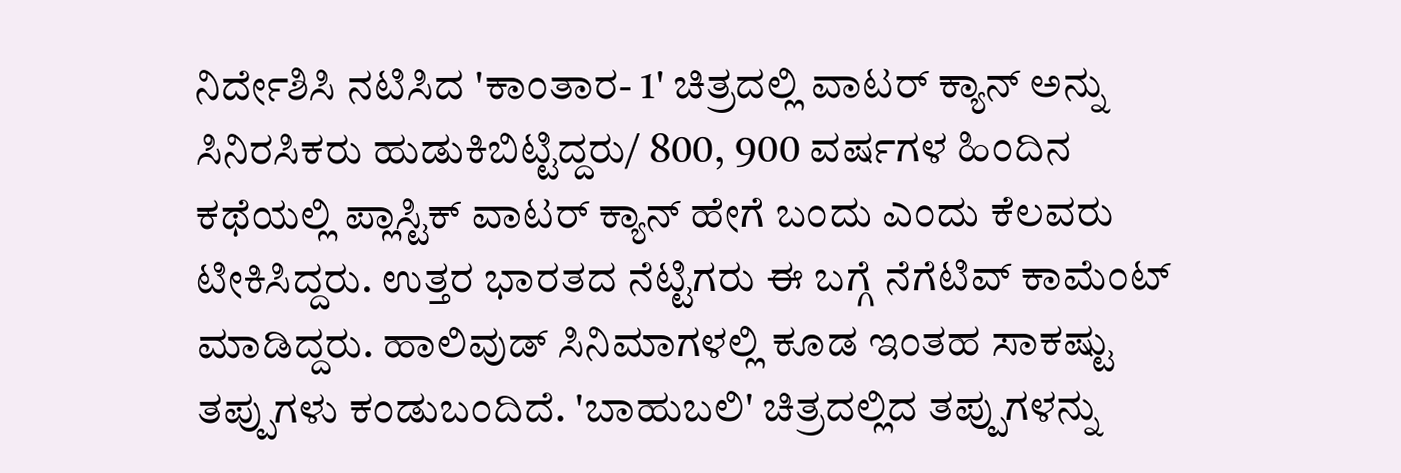ನಿರ್ದೇಶಿಸಿ ನಟಿಸಿದ 'ಕಾಂತಾರ- 1' ಚಿತ್ರದಲ್ಲಿ ವಾಟರ್ ಕ್ಯಾನ್ ಅನ್ನು ಸಿನಿರಸಿಕರು ಹುಡುಕಿಬಿಟ್ಟಿದ್ದರು/ 800, 900 ವರ್ಷಗಳ ಹಿಂದಿನ ಕಥೆಯಲ್ಲಿ ಪ್ಲಾಸ್ಟಿಕ್ ವಾಟರ್ ಕ್ಯಾನ್ ಹೇಗೆ ಬಂದು ಎಂದು ಕೆಲವರು ಟೀಕಿಸಿದ್ದರು. ಉತ್ತರ ಭಾರತದ ನೆಟ್ಟಿಗರು ಈ ಬಗ್ಗೆ ನೆಗೆಟಿವ್ ಕಾಮೆಂಟ್ ಮಾಡಿದ್ದರು. ಹಾಲಿವುಡ್ ಸಿನಿಮಾಗಳಲ್ಲಿ ಕೂಡ ಇಂತಹ ಸಾಕಷ್ಟು ತಪ್ಪುಗಳು ಕಂಡುಬಂದಿದೆ. 'ಬಾಹುಬಲಿ' ಚಿತ್ರದಲ್ಲಿದ ತಪ್ಪುಗಳನ್ನು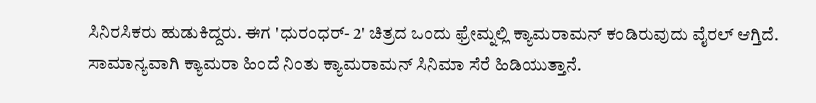ಸಿನಿರಸಿಕರು ಹುಡುಕಿದ್ದರು. ಈಗ 'ಧುರಂಧರ್- 2' ಚಿತ್ರದ ಒಂದು ಫ್ರೇಮ್ನಲ್ಲಿ ಕ್ಯಾಮರಾಮನ್ ಕಂಡಿರುವುದು ವೈರಲ್ ಆಗ್ತಿದೆ.
ಸಾಮಾನ್ಯವಾಗಿ ಕ್ಯಾಮರಾ ಹಿಂದೆ ನಿಂತು ಕ್ಯಾಮರಾಮನ್ ಸಿನಿಮಾ ಸೆರೆ ಹಿಡಿಯುತ್ತಾನೆ.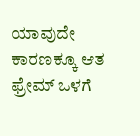ಯಾವುದೇ ಕಾರಣಕ್ಕೂ ಆತ ಫ್ರೇಮ್ ಒಳಗೆ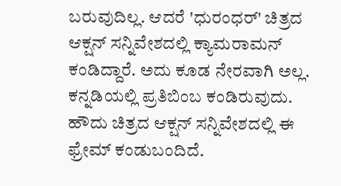ಬರುವುದಿಲ್ಲ. ಆದರೆ 'ಧುರಂಧರ್' ಚಿತ್ರದ ಆಕ್ಷನ್ ಸನ್ನಿವೇಶದಲ್ಲಿ ಕ್ಯಾಮರಾಮನ್ ಕಂಡಿದ್ದಾರೆ. ಅದು ಕೂಡ ನೇರವಾಗಿ ಅಲ್ಲ. ಕನ್ನಡಿಯಲ್ಲಿ ಪ್ರತಿಬಿಂಬ ಕಂಡಿರುವುದು. ಹೌದು ಚಿತ್ರದ ಆಕ್ಷನ್ ಸನ್ನಿವೇಶದಲ್ಲಿ ಈ ಫ್ರೇಮ್ ಕಂಡುಬಂದಿದೆ.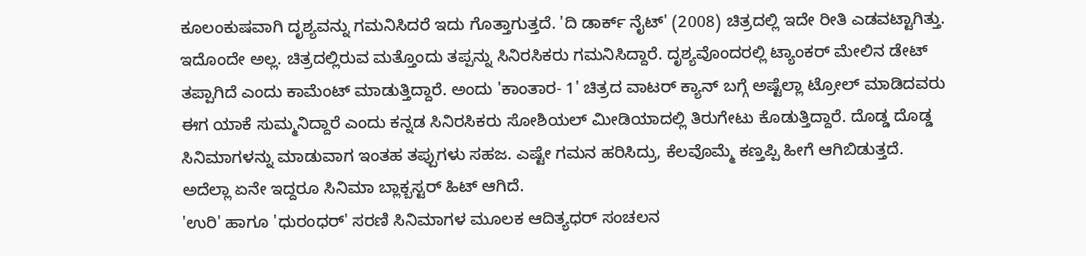ಕೂಲಂಕುಷವಾಗಿ ದೃಶ್ಯವನ್ನು ಗಮನಿಸಿದರೆ ಇದು ಗೊತ್ತಾಗುತ್ತದೆ. 'ದಿ ಡಾರ್ಕ್ ನೈಟ್' (2008) ಚಿತ್ರದಲ್ಲಿ ಇದೇ ರೀತಿ ಎಡವಟ್ಟಾಗಿತ್ತು.
ಇದೊಂದೇ ಅಲ್ಲ. ಚಿತ್ರದಲ್ಲಿರುವ ಮತ್ತೊಂದು ತಪ್ಪನ್ನು ಸಿನಿರಸಿಕರು ಗಮನಿಸಿದ್ದಾರೆ. ದೃಶ್ಯವೊಂದರಲ್ಲಿ ಟ್ಯಾಂಕರ್ ಮೇಲಿನ ಡೇಟ್ ತಪ್ಪಾಗಿದೆ ಎಂದು ಕಾಮೆಂಟ್ ಮಾಡುತ್ತಿದ್ದಾರೆ. ಅಂದು 'ಕಾಂತಾರ- 1' ಚಿತ್ರದ ವಾಟರ್ ಕ್ಯಾನ್ ಬಗ್ಗೆ ಅಷ್ಟೆಲ್ಲಾ ಟ್ರೋಲ್ ಮಾಡಿದವರು ಈಗ ಯಾಕೆ ಸುಮ್ಮನಿದ್ದಾರೆ ಎಂದು ಕನ್ನಡ ಸಿನಿರಸಿಕರು ಸೋಶಿಯಲ್ ಮೀಡಿಯಾದಲ್ಲಿ ತಿರುಗೇಟು ಕೊಡುತ್ತಿದ್ದಾರೆ. ದೊಡ್ಡ ದೊಡ್ಡ ಸಿನಿಮಾಗಳನ್ನು ಮಾಡುವಾಗ ಇಂತಹ ತಪ್ಪುಗಳು ಸಹಜ. ಎಷ್ಟೇ ಗಮನ ಹರಿಸಿದ್ರು, ಕೆಲವೊಮ್ಮೆ ಕಣ್ತಪ್ಪಿ ಹೀಗೆ ಆಗಿಬಿಡುತ್ತದೆ. ಅದೆಲ್ಲಾ ಏನೇ ಇದ್ದರೂ ಸಿನಿಮಾ ಬ್ಲಾಕ್ಬಸ್ಟರ್ ಹಿಟ್ ಆಗಿದೆ.
'ಉರಿ' ಹಾಗೂ 'ಧುರಂಧರ್' ಸರಣಿ ಸಿನಿಮಾಗಳ ಮೂಲಕ ಆದಿತ್ಯಧರ್ ಸಂಚಲನ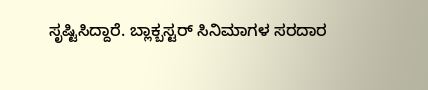ಸೃಷ್ಟಿಸಿದ್ದಾರೆ. ಬ್ಲಾಕ್ಬಸ್ಟರ್ ಸಿನಿಮಾಗಳ ಸರದಾರ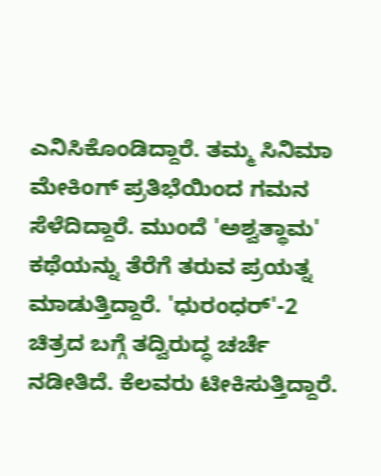ಎನಿಸಿಕೊಂಡಿದ್ದಾರೆ. ತಮ್ಮ ಸಿನಿಮಾ ಮೇಕಿಂಗ್ ಪ್ರತಿಭೆಯಿಂದ ಗಮನ ಸೆಳೆದಿದ್ದಾರೆ. ಮುಂದೆ 'ಅಶ್ವತ್ಥಾಮ' ಕಥೆಯನ್ನು ತೆರೆಗೆ ತರುವ ಪ್ರಯತ್ನ ಮಾಡುತ್ತಿದ್ದಾರೆ. 'ಧುರಂಧರ್'-2 ಚಿತ್ರದ ಬಗ್ಗೆ ತದ್ವಿರುದ್ಧ ಚರ್ಚೆ ನಡೀತಿದೆ. ಕೆಲವರು ಟೀಕಿಸುತ್ತಿದ್ದಾರೆ.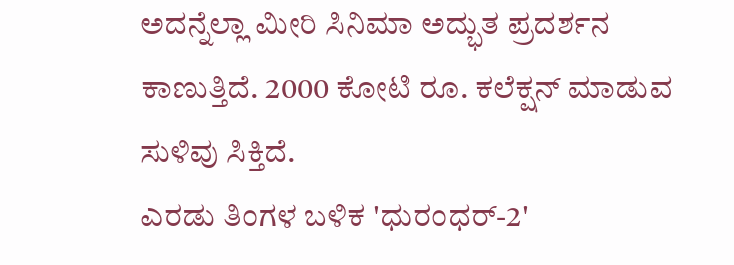ಅದನ್ನೆಲ್ಲಾ ಮೀರಿ ಸಿನಿಮಾ ಅದ್ಭುತ ಪ್ರದರ್ಶನ ಕಾಣುತ್ತಿದೆ. 2000 ಕೋಟಿ ರೂ. ಕಲೆಕ್ಷನ್ ಮಾಡುವ ಸುಳಿವು ಸಿಕ್ತಿದೆ.
ಎರಡು ತಿಂಗಳ ಬಳಿಕ 'ಧುರಂಧರ್-2'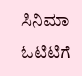ಸಿನಿಮಾ ಓಟಿಟಿಗೆ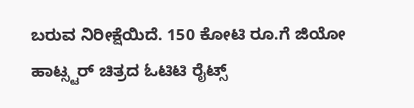ಬರುವ ನಿರೀಕ್ಷೆಯಿದೆ. 150 ಕೋಟಿ ರೂ.ಗೆ ಜಿಯೋ ಹಾಟ್ಸ್ಟರ್ ಚಿತ್ರದ ಓಟಿಟಿ ರೈಟ್ಸ್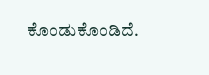ಕೊಂಡುಕೊಂಡಿದೆ.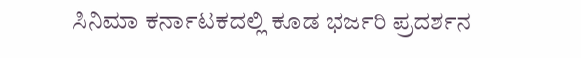ಸಿನಿಮಾ ಕರ್ನಾಟಕದಲ್ಲಿ ಕೂಡ ಭರ್ಜರಿ ಪ್ರದರ್ಶನ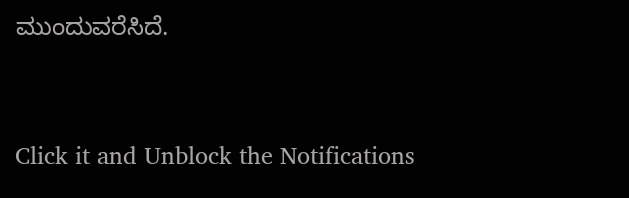ಮುಂದುವರೆಸಿದೆ.


Click it and Unblock the Notifications